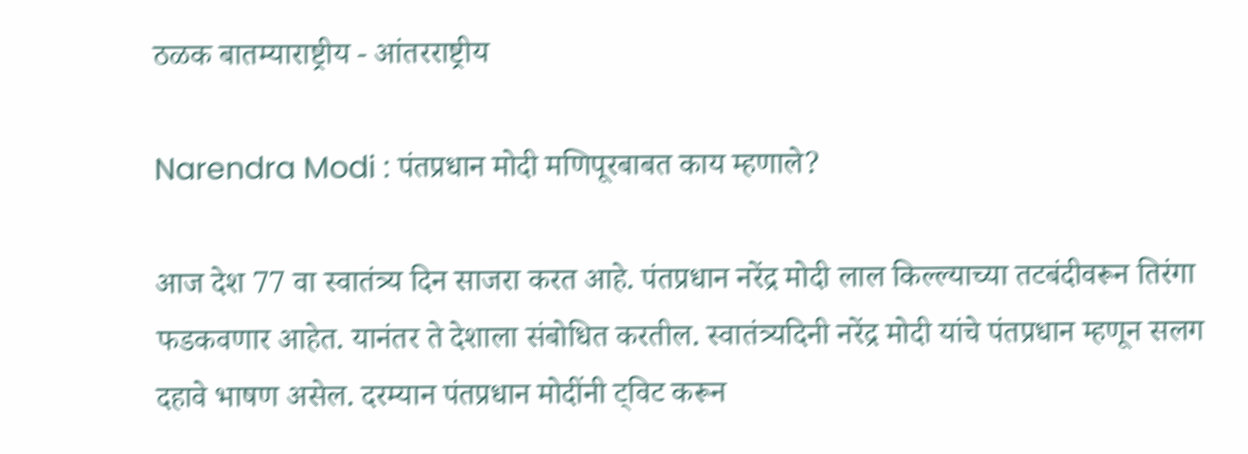ठळक बातम्याराष्ट्रीय - आंतरराष्ट्रीय

Narendra Modi : पंतप्रधान मोदी मणिपूरबाबत काय म्हणाले?

आज देश 77 वा स्वातंत्र्य दिन साजरा करत आहे. पंतप्रधान नरेंद्र मोदी लाल किल्ल्याच्या तटबंदीवरून तिरंगा फडकवणार आहेत. यानंतर ते देशाला संबोधित करतील. स्वातंत्र्यदिनी नरेंद्र मोदी यांचे पंतप्रधान म्हणून सलग दहावे भाषण असेल. दरम्यान पंतप्रधान मोदींनी ट्विट करून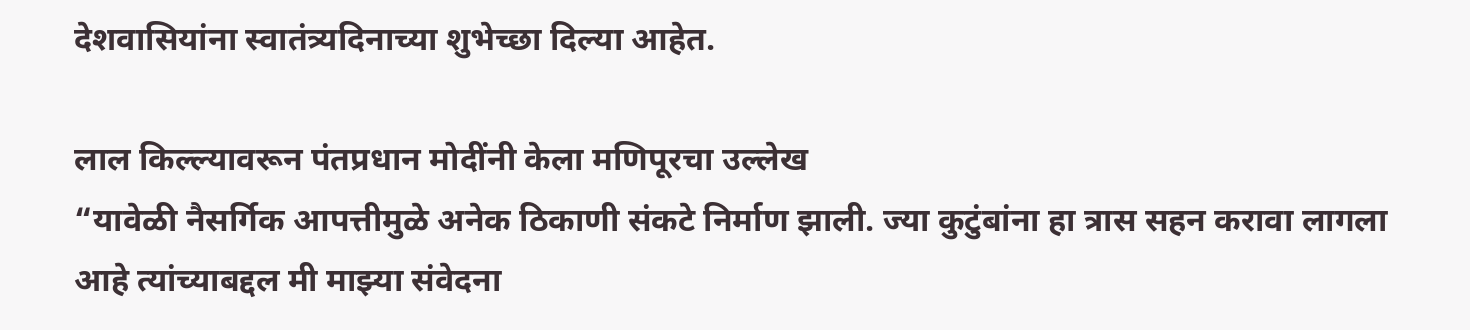देशवासियांना स्वातंत्र्यदिनाच्या शुभेच्छा दिल्या आहेत.

लाल किल्ल्यावरून पंतप्रधान मोदींनी केला मणिपूरचा उल्लेख
“यावेळी नैसर्गिक आपत्तीमुळे अनेक ठिकाणी संकटे निर्माण झाली. ज्या कुटुंबांना हा त्रास सहन करावा लागला आहे त्यांच्याबद्दल मी माझ्या संवेदना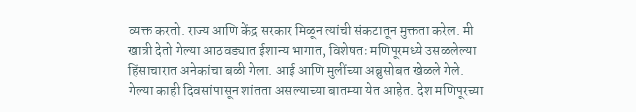व्यक्त करतो. राज्य आणि केंद्र सरकार मिळून त्यांची संकटातून मुक्तता करेल. मी खात्री देतो गेल्या आठवड्यात ईशान्य भागात, विशेषतः मणिपूरमध्ये उसळलेल्या हिंसाचारात अनेकांचा बळी गेला. आई आणि मुलींच्या अब्रुसोबत खेळले गेले. गेल्या काही दिवसांपासून शांतता असल्याच्या बातम्या येत आहेत. देश मणिपूरच्या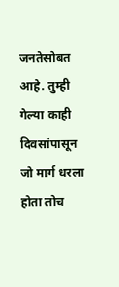जनतेसोबत आहे. तुम्ही गेल्या काही दिवसांपासून जो मार्ग धरला होता तोच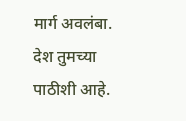मार्ग अवलंबा. देश तुमच्या पाठीशी आहे.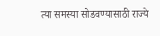त्या समस्या सोडवण्यासाठी राज्ये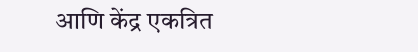आणि केंद्र एकत्रित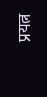प्रयत्न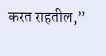करत राहतील,”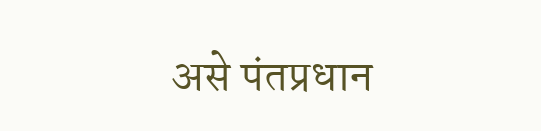असे पंतप्रधान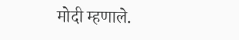मोदी म्हणाले.